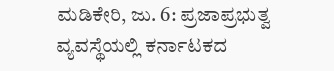ಮಡಿಕೇರಿ, ಜು. 6: ಪ್ರಜಾಪ್ರಭುತ್ವ ವ್ಯವಸ್ಥೆಯಲ್ಲಿ ಕರ್ನಾಟಕದ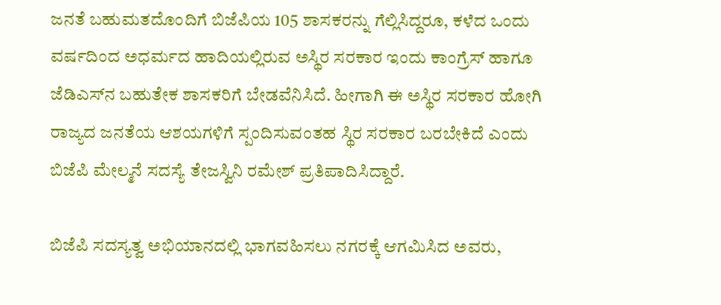ಜನತೆ ಬಹುಮತದೊಂದಿಗೆ ಬಿಜೆಪಿಯ 105 ಶಾಸಕರನ್ನು ಗೆಲ್ಲಿಸಿದ್ದರೂ, ಕಳೆದ ಒಂದು ವರ್ಷದಿಂದ ಅಧರ್ಮದ ಹಾದಿಯಲ್ಲಿರುವ ಅಸ್ಥಿರ ಸರಕಾರ ಇಂದು ಕಾಂಗ್ರೆಸ್ ಹಾಗೂ ಜೆಡಿಎಸ್‍ನ ಬಹುತೇಕ ಶಾಸಕರಿಗೆ ಬೇಡವೆನಿಸಿದೆ. ಹೀಗಾಗಿ ಈ ಅಸ್ಥಿರ ಸರಕಾರ ಹೋಗಿ ರಾಜ್ಯದ ಜನತೆಯ ಆಶಯಗಳಿಗೆ ಸ್ಪಂದಿಸುವಂತಹ ಸ್ಥಿರ ಸರಕಾರ ಬರಬೇಕಿದೆ ಎಂದು ಬಿಜೆಪಿ ಮೇಲ್ಮನೆ ಸದಸ್ಯೆ ತೇಜಸ್ವಿನಿ ರಮೇಶ್ ಪ್ರತಿಪಾದಿಸಿದ್ದಾರೆ.

ಬಿಜೆಪಿ ಸದಸ್ಯತ್ವ ಅಭಿಯಾನದಲ್ಲಿ ಭಾಗವಹಿಸಲು ನಗರಕ್ಕೆ ಆಗಮಿಸಿದ ಅವರು,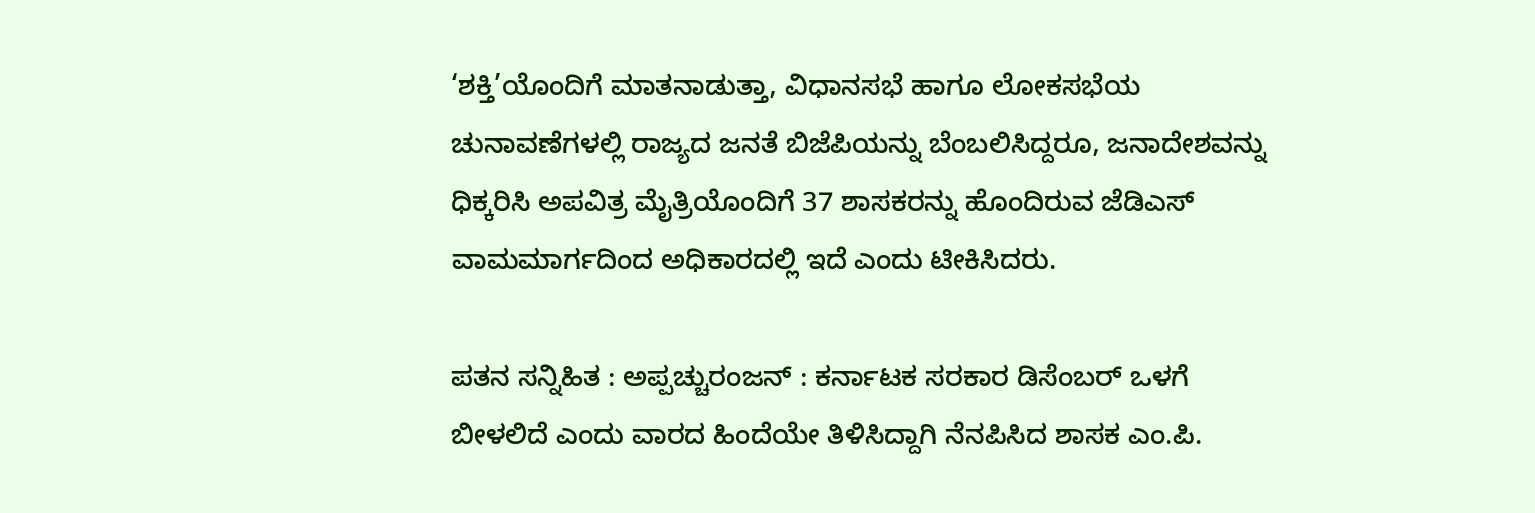‘ಶಕ್ತಿ’ಯೊಂದಿಗೆ ಮಾತನಾಡುತ್ತಾ, ವಿಧಾನಸಭೆ ಹಾಗೂ ಲೋಕಸಭೆಯ ಚುನಾವಣೆಗಳಲ್ಲಿ ರಾಜ್ಯದ ಜನತೆ ಬಿಜೆಪಿಯನ್ನು ಬೆಂಬಲಿಸಿದ್ದರೂ, ಜನಾದೇಶವನ್ನು ಧಿಕ್ಕರಿಸಿ ಅಪವಿತ್ರ ಮೈತ್ರಿಯೊಂದಿಗೆ 37 ಶಾಸಕರನ್ನು ಹೊಂದಿರುವ ಜೆಡಿಎಸ್ ವಾಮಮಾರ್ಗದಿಂದ ಅಧಿಕಾರದಲ್ಲಿ ಇದೆ ಎಂದು ಟೀಕಿಸಿದರು.

ಪತನ ಸನ್ನಿಹಿತ : ಅಪ್ಪಚ್ಚುರಂಜನ್ : ಕರ್ನಾಟಕ ಸರಕಾರ ಡಿಸೆಂಬರ್ ಒಳಗೆ ಬೀಳಲಿದೆ ಎಂದು ವಾರದ ಹಿಂದೆಯೇ ತಿಳಿಸಿದ್ದಾಗಿ ನೆನಪಿಸಿದ ಶಾಸಕ ಎಂ.ಪಿ.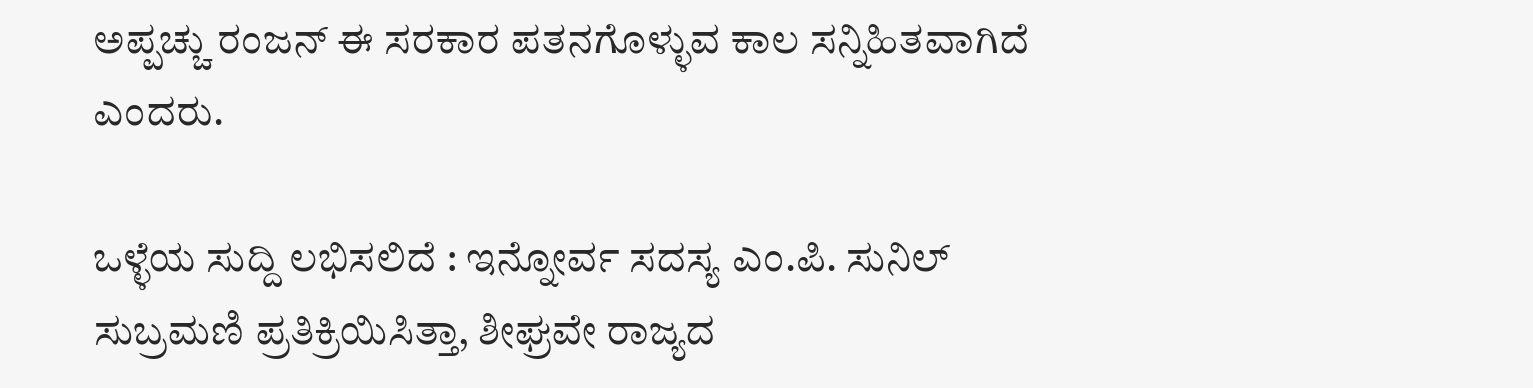ಅಪ್ಪಚ್ಚು ರಂಜನ್ ಈ ಸರಕಾರ ಪತನಗೊಳ್ಳುವ ಕಾಲ ಸನ್ನಿಹಿತವಾಗಿದೆ ಎಂದರು.

ಒಳ್ಳೆಯ ಸುದ್ದಿ ಲಭಿಸಲಿದೆ : ಇನ್ನೋರ್ವ ಸದಸ್ಯ ಎಂ.ಪಿ. ಸುನಿಲ್ ಸುಬ್ರಮಣಿ ಪ್ರತಿಕ್ರಿಯಿಸಿತ್ತಾ, ಶೀಘ್ರವೇ ರಾಜ್ಯದ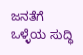ಜನತೆಗೆ ಒಳ್ಳೆಯ ಸುದ್ಧಿ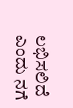ಲಭಿಸಲಿದೆ ಎಂದು ನಗೆ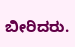ಬೀರಿದರು.